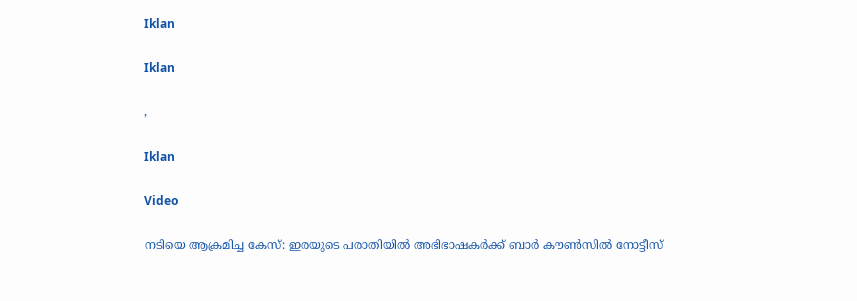Iklan

Iklan

,

Iklan

Video

നടിയെ ആക്രമിച്ച കേസ്: ഇരയുടെ പരാതിയിൽ അഭിഭാഷകർക്ക് ബാർ കൗൺസിൽ നോട്ടീസ്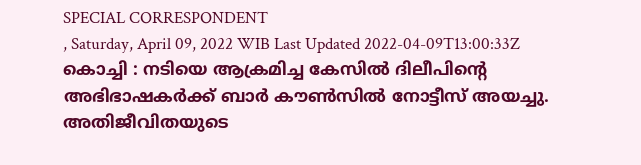SPECIAL CORRESPONDENT
, Saturday, April 09, 2022 WIB Last Updated 2022-04-09T13:00:33Z
കൊച്ചി : നടിയെ ആക്രമിച്ച കേസില്‍ ദിലീപിന്റെ അഭിഭാഷകര്‍ക്ക് ബാര്‍ കൗണ്‍സില്‍ നോട്ടീസ് അയച്ചു. അതിജീവിതയുടെ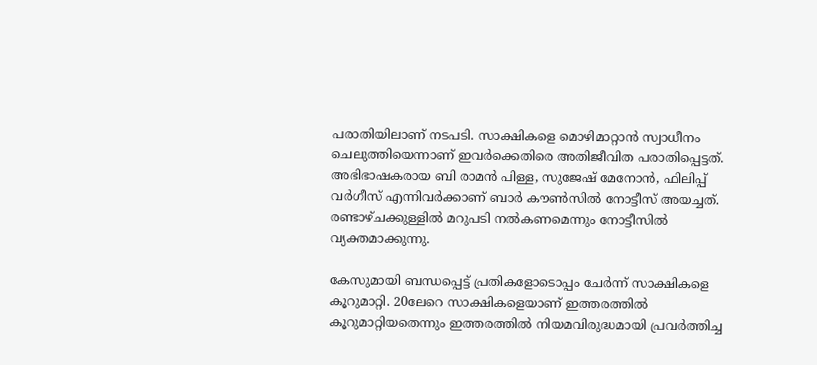പരാതിയിലാണ് നടപടി. സാക്ഷികളെ മൊഴിമാറ്റാന്‍ സ്വാധീനം ചെലുത്തിയെന്നാണ് ഇവര്‍ക്കെതിരെ അതിജീവിത പരാതിപ്പെട്ടത്. അഭിഭാഷകരായ ബി രാമന്‍ പിള്ള, സുജേഷ് മേനോന്‍, ഫിലിപ്പ് വര്‍ഗീസ് എന്നിവര്‍ക്കാണ് ബാര്‍ കൗണ്‍സില്‍ നോട്ടീസ് അയച്ചത്. രണ്ടാഴ്ചക്കുള്ളില്‍ മറുപടി നല്‍കണമെന്നും നോട്ടീസില്‍ വ്യക്തമാക്കുന്നു.

കേസുമായി ബന്ധപ്പെട്ട് പ്രതികളോടൊപ്പം ചേര്‍ന്ന് സാക്ഷികളെ കൂറുമാറ്റി. 20ലേറെ സാക്ഷികളെയാണ് ഇത്തരത്തില്‍ കൂറുമാറ്റിയതെന്നും ഇത്തരത്തില്‍ നിയമവിരുദ്ധമായി പ്രവര്‍ത്തിച്ച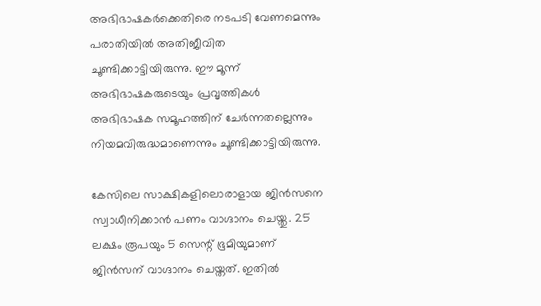അഭിഭാഷകര്‍ക്കെതിരെ നടപടി വേണമെന്നും പരാതിയില്‍ അതിജീവിത ചൂണ്ടിക്കാട്ടിയിരുന്നു. ഈ മൂന്ന് അഭിഭാഷകരുടെയും പ്രവൃത്തികള്‍ അഭിഭാഷക സമൂഹത്തിന് ചേര്‍ന്നതല്ലെന്നും നിയമവിരുദ്ധമാണെന്നും ചൂണ്ടിക്കാട്ടിയിരുന്നു.

കേസിലെ സാക്ഷികളിലൊരാളായ ജിന്‍സനെ സ്വാധീനിക്കാന്‍ പണം വാഗ്ദാനം ചെയ്തു. 25 ലക്ഷം രൂപയും 5 സെന്റ് ഭൂമിയുമാണ് ജിന്‍സന് വാഗ്ദാനം ചെയ്തത്. ഇതില്‍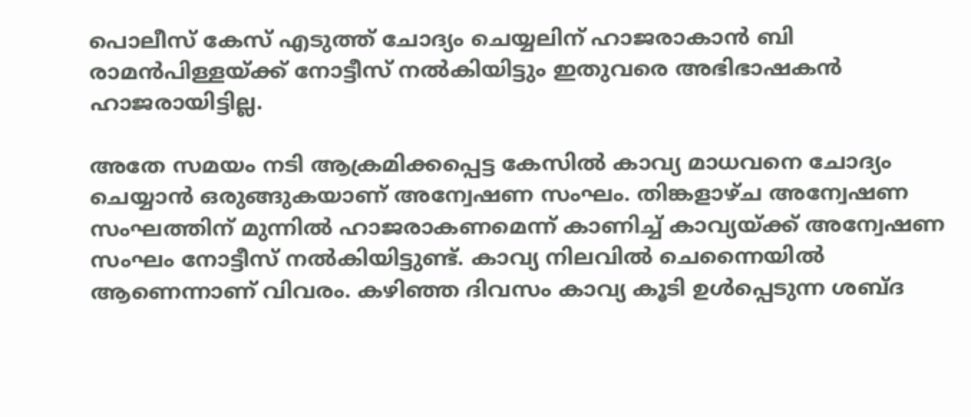പൊലീസ് കേസ് എടുത്ത് ചോദ്യം ചെയ്യലിന് ഹാജരാകാന്‍ ബി രാമന്‍പിള്ളയ്ക്ക് നോട്ടീസ് നല്‍കിയിട്ടും ഇതുവരെ അഭിഭാഷകന്‍ ഹാജരായിട്ടില്ല.

അതേ സമയം നടി ആക്രമിക്കപ്പെട്ട കേസില്‍ കാവ്യ മാധവനെ ചോദ്യം ചെയ്യാന്‍ ഒരുങ്ങുകയാണ് അന്വേഷണ സംഘം. തിങ്കളാഴ്ച അന്വേഷണ സംഘത്തിന് മുന്നില്‍ ഹാജരാകണമെന്ന് കാണിച്ച് കാവ്യയ്ക്ക് അന്വേഷണ സംഘം നോട്ടീസ് നല്‍കിയിട്ടുണ്ട്. കാവ്യ നിലവില്‍ ചെന്നൈയില്‍ ആണെന്നാണ് വിവരം. കഴിഞ്ഞ ദിവസം കാവ്യ കൂടി ഉള്‍പ്പെടുന്ന ശബ്ദ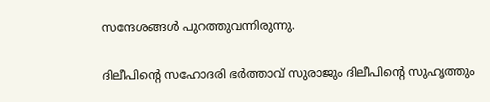സന്ദേശങ്ങള്‍ പുറത്തുവന്നിരുന്നു.

ദിലീപിന്റെ സഹോദരി ഭര്‍ത്താവ് സുരാജും ദിലീപിന്റെ സുഹൃത്തും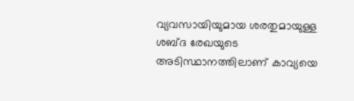വ്യവസായിയുമായ ശരതുമായുള്ള ശബ്ദ രേഖയുടെ അടിസ്ഥാനത്തിലാണ് കാവ്യയെ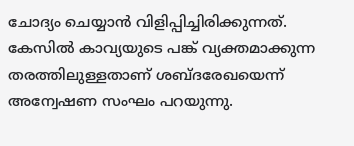ചോദ്യം ചെയ്യാന്‍ വിളിപ്പിച്ചിരിക്കുന്നത്. കേസില്‍ കാവ്യയുടെ പങ്ക് വ്യക്തമാക്കുന്ന തരത്തിലുള്ളതാണ് ശബ്ദരേഖയെന്ന് അന്വേഷണ സംഘം പറയുന്നു.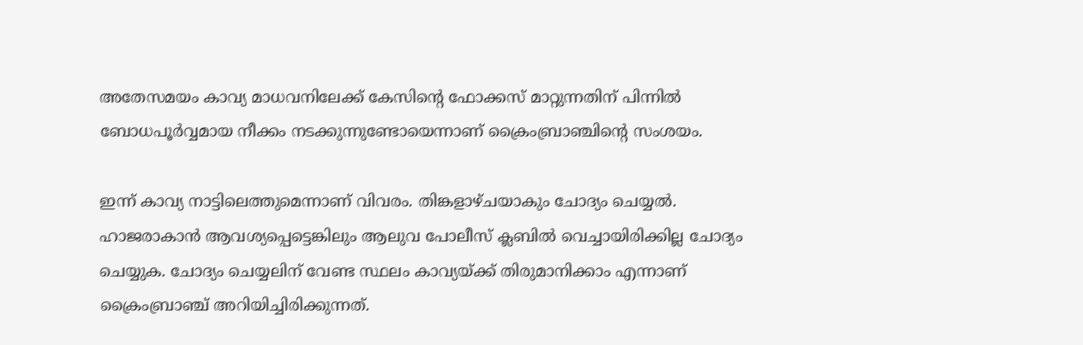അതേസമയം കാവ്യ മാധവനിലേക്ക് കേസിന്റെ ഫോക്കസ് മാറ്റുന്നതിന് പിന്നില്‍ ബോധപൂര്‍വ്വമായ നീക്കം നടക്കുന്നുണ്ടോയെന്നാണ് ക്രൈംബ്രാഞ്ചിന്റെ സംശയം.

ഇന്ന് കാവ്യ നാട്ടിലെത്തുമെന്നാണ് വിവരം. തിങ്കളാഴ്ചയാകും ചോദ്യം ചെയ്യല്‍. ഹാജരാകാന്‍ ആവശ്യപ്പെട്ടെങ്കിലും ആലുവ പോലീസ് ക്ലബില്‍ വെച്ചായിരിക്കില്ല ചോദ്യം ചെയ്യുക. ചോദ്യം ചെയ്യലിന് വേണ്ട സ്ഥലം കാവ്യയ്ക്ക് തിരുമാനിക്കാം എന്നാണ് ക്രൈംബ്രാഞ്ച് അറിയിച്ചിരിക്കുന്നത്.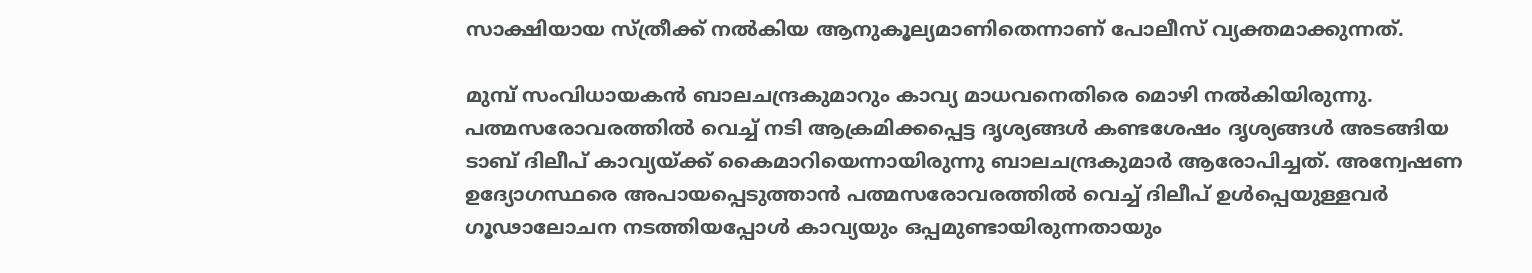സാക്ഷിയായ സ്ത്രീക്ക് നല്‍കിയ ആനുകൂല്യമാണിതെന്നാണ് പോലീസ് വ്യക്തമാക്കുന്നത്.

മുമ്പ് സംവിധായകന്‍ ബാലചന്ദ്രകുമാറും കാവ്യ മാധവനെതിരെ മൊഴി നല്‍കിയിരുന്നു. പത്മസരോവരത്തില്‍ വെച്ച് നടി ആക്രമിക്കപ്പെട്ട ദൃശ്യങ്ങള്‍ കണ്ടശേഷം ദൃശ്യങ്ങള്‍ അടങ്ങിയ ടാബ് ദിലീപ് കാവ്യയ്ക്ക് കൈമാറിയെന്നായിരുന്നു ബാലചന്ദ്രകുമാര്‍ ആരോപിച്ചത്. അന്വേഷണ ഉദ്യോഗസ്ഥരെ അപായപ്പെടുത്താന്‍ പത്മസരോവരത്തില്‍ വെച്ച് ദിലീപ് ഉള്‍പ്പെയുള്ളവര്‍ ഗൂഢാലോചന നടത്തിയപ്പോള്‍ കാവ്യയും ഒപ്പമുണ്ടായിരുന്നതായും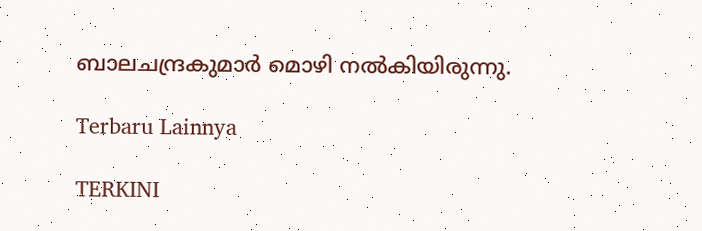ബാലചന്ദ്രകുമാര്‍ മൊഴി നല്‍കിയിരുന്നു.

Terbaru Lainnya

TERKINI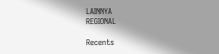LAINNYA
REGIONAL

Recents